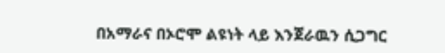በአማራና በኦሮሞ ልዩነት ላይ እንጀራዉን ሲጋግር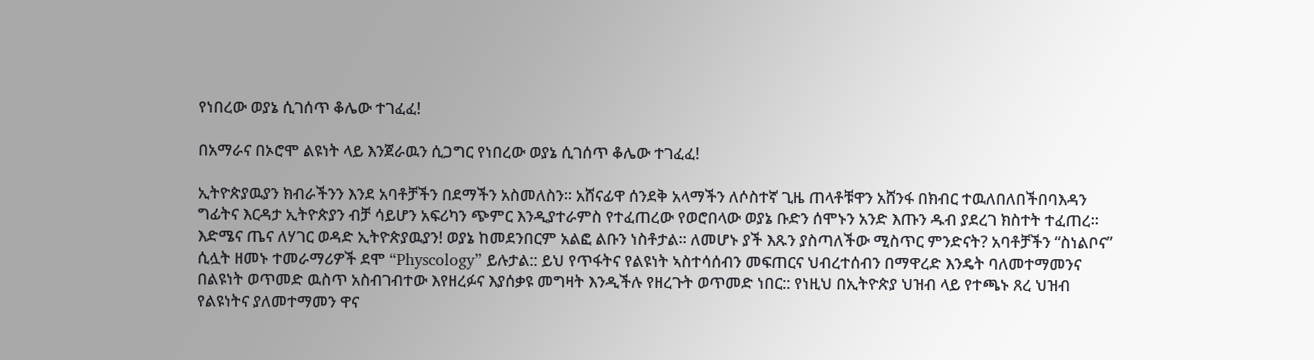የነበረው ወያኔ ሲገሰጥ ቆሌው ተገፈፈ!

በአማራና በኦሮሞ ልዩነት ላይ እንጀራዉን ሲጋግር የነበረው ወያኔ ሲገሰጥ ቆሌው ተገፈፈ!

ኢትዮጵያዉያን ክብራችንን እንደ አባቶቻችን በደማችን አስመለስን። አሸናፊዋ ሰንደቅ አላማችን ለሶስተኛ ጊዜ ጠላቶቹዋን አሸንፋ በክብር ተዉለበለበችበባእዳን ግፊትና እርዳታ ኢትዮጵያን ብቻ ሳይሆን አፍሪካን ጭምር እንዲያተራምስ የተፈጠረው የወሮበላው ወያኔ ቡድን ሰሞኑን አንድ እጡን ዱብ ያደረገ ክስተት ተፈጠረ። እድሜና ጤና ለሃገር ወዳድ ኢትዮጵያዉያን! ወያኔ ከመደንበርም አልፎ ልቡን ነስቶታል። ለመሆኑ ያች እጹን ያስጣለችው ሚስጥር ምንድናት? አባቶቻችን “ስነልቦና” ሲሏት ዘመኑ ተመራማሪዎች ደሞ “Physcology” ይሉታል:: ይህ የጥፋትና የልዩነት ኣስተሳሰብን መፍጠርና ህብረተሰብን በማዋረድ እንዴት ባለመተማመንና በልዩነት ወጥመድ ዉስጥ አስብገብተው እየዘረፉና እያሰቃዩ መግዛት እንዲችሉ የዘረጉት ወጥመድ ነበር:: የነዚህ በኢትዮጵያ ህዝብ ላይ የተጫኑ ጸረ ህዝብ የልዩነትና ያለመተማመን ዋና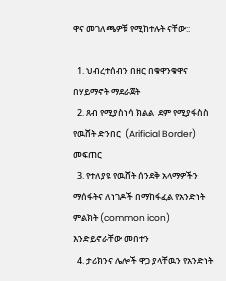ዋና መገለጫዎቹ የሚከተሉት ናቸው::

  1. ህብረተሰብን በዘር በቁዋንቁዋና በሃይማኖት ማደራጀት
  2. ጸብ የሚያስነሳ ክልል  ደም የሚያፋስስ የዉሸት ድንበር  (Arificial Border) መፍጠር
  3. የተለያዩ የዉሸት ሰንደቅ አላማዎችን ማሰፋትና ለነገዶች በማከፋፈል የአንድነት ምልክት (common icon) እንድይኖራቸው መበተን
  4. ታሪክንና ሌሎች ዋጋ ያላቸዉን የአንድነት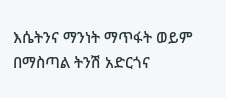እሴትንና ማንነት ማጥፋት ወይም በማስጣል ትንሽ አድርጎና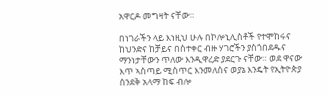አዋርዶ መግዛት ናቸው።

በነገራችን ላይ እነዚህ ሁሉ በኮሎኒሊስቶች የተሞከሩና ከህንድና ከቻይና በስተቀር ብዙ ሃገሮችን ያስጎበደዱና ማንነታቸውን ጥለው እንዲዋረድ ያደርጉ ናቸው። ወደ ዋናው እጥ ኣስጣይ ሚስጥር እንመለስና ወያኔ እንዴት የኢትዮጵያ ሰንደቅ አላማ ከፍ ብሎ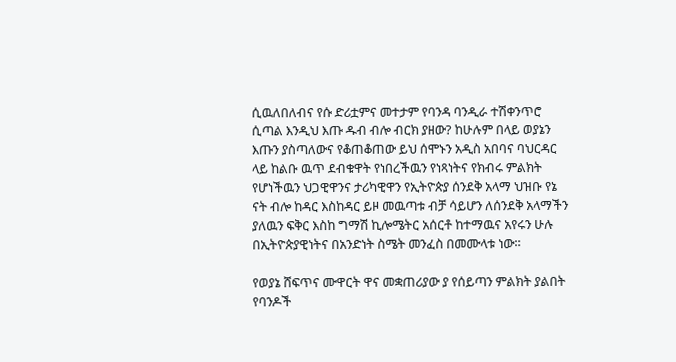ሲዉለበለብና የሱ ድሪቷምና መተታም የባንዳ ባንዲራ ተሽቀንጥሮ ሲጣል እንዲህ እጡ ዱብ ብሎ ብርክ ያዘው? ከሁሉም በላይ ወያኔን እጡን ያስጣለውና የቆጠቆጠው ይህ ሰሞኑን አዲስ አበባና ባህርዳር ላይ ከልቡ ዉጥ ደብቁዋት የነበረችዉን የነጻነትና የክብሩ ምልክት የሆነችዉን ህጋዊዋንና ታሪካዊዋን የኢትዮጵያ ሰንደቅ አላማ ህዝቡ የኔ ናት ብሎ ከዳር እስከዳር ይዞ መዉጣቱ ብቻ ሳይሆን ለሰንደቅ አላማችን ያለዉን ፍቅር እስከ ግማሽ ኪሎሜትር አሰርቶ ከተማዉና አየሩን ሁሉ በኢትዮጵያዊነትና በአንድነት ስሜት መንፈስ በመሙላቱ ነው።

የወያኔ ሸፍጥና ሙዋርት ዋና መቋጠሪያው ያ የሰይጣን ምልክት ያልበት የባንዶች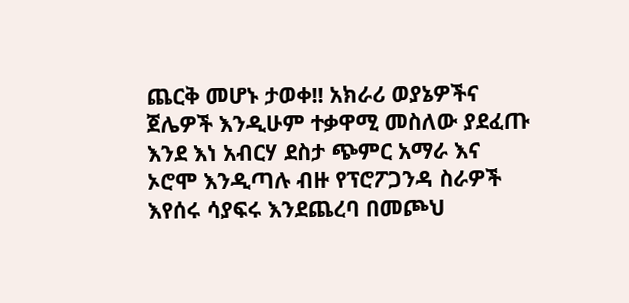ጨርቅ መሆኑ ታወቀ!! አክራሪ ወያኔዎችና ጀሌዎች እንዲሁም ተቃዋሚ መስለው ያደፈጡ እንደ እነ አብርሃ ደስታ ጭምር አማራ እና ኦሮሞ እንዲጣሉ ብዙ የፕሮፖጋንዳ ስራዎች እየሰሩ ሳያፍሩ እንደጨረባ በመጮህ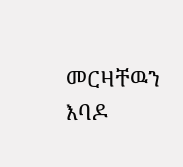መርዛቸዉን እባዶ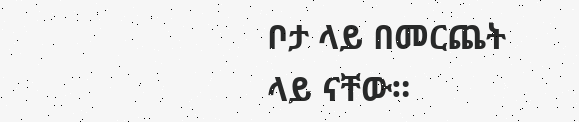ቦታ ላይ በመርጨት ላይ ናቸው።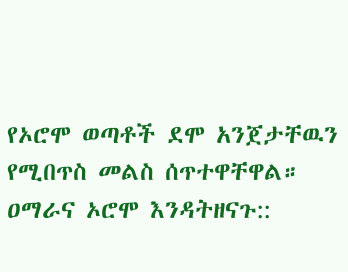የኦሮሞ ወጣቶች ደሞ አንጀታቸዉን የሚበጥስ መልስ ሰጥተዋቸዋል። ዐማራና ኦሮሞ እንዳትዘናጉ::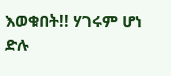እወቁበት!! ሃገሩም ሆነ ድሉ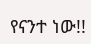የናንተ ነው!!